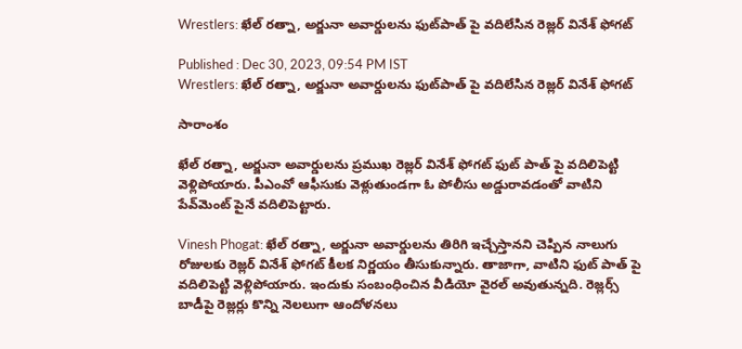Wrestlers: ఖేల్ రత్నా, అర్జునా అవార్డులను ఫుట్‌పాత్ పై వదిలేసిన రెజ్లర్ వినేశ్ ఫోగట్

Published : Dec 30, 2023, 09:54 PM IST
Wrestlers: ఖేల్ రత్నా, అర్జునా అవార్డులను ఫుట్‌పాత్ పై వదిలేసిన రెజ్లర్ వినేశ్ ఫోగట్

సారాంశం

ఖేల్ రత్నా, అర్జునా అవార్డులను ప్రముఖ రెజ్లర్ వినేశ్ ఫోగట్ ఫుట్ పాత్ పై వదిలిపెట్టి వెళ్లిపోయారు. పీఎంవో ఆఫీసుకు వెళ్లుతుండగా ఓ పోలీసు అడ్డురావడంతో వాటిని పేవ్‌మెంట్ పైనే వదిలిపెట్టారు.

Vinesh Phogat: ఖేల్ రత్నా, అర్జునా అవార్డులను తిరిగి ఇచ్చేస్తానని చెప్పిన నాలుగు రోజులకు రెజ్లర్ వినేశ్ ఫోగట్ కీలక నిర్ణయం తీసుకున్నారు. తాజాగా, వాటిని ఫుట్ పాత్ పై వదిలిపెట్టి వెళ్లిపోయారు. ఇందుకు సంబంధించిన వీడియో వైరల్ అవుతున్నది. రెజ్లర్స్ బాడీపై రెజ్లర్లు కొన్ని నెలలుగా ఆందోళనలు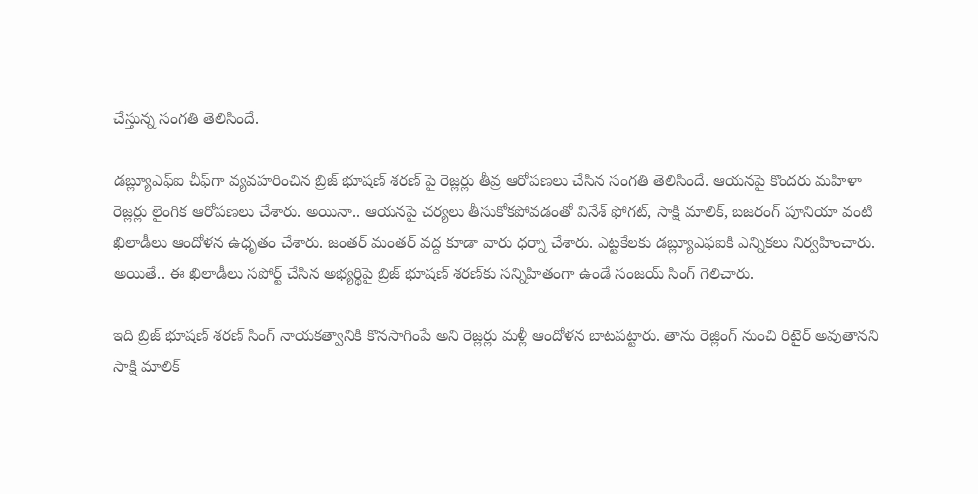చేస్తున్న సంగతి తెలిసిందే.

డబ్ల్యూఎఫ్ఐ చీఫ్‌గా వ్యవహరించిన బ్రిజ్ భూషణ్ శరణ్ పై రెజ్లర్లు తీవ్ర ఆరోపణలు చేసిన సంగతి తెలిసిందే. ఆయనపై కొందరు మహిళా రెజ్లర్లు లైంగిక ఆరోపణలు చేశారు. అయినా.. ఆయనపై చర్యలు తీసుకోకపోవడంతో వినేశ్ ఫోగట్, సాక్షి మాలిక్, బజరంగ్ పూనియా వంటి ఖిలాడీలు ఆందోళన ఉధృతం చేశారు. జంతర్ మంతర్ వద్ద కూడా వారు ధర్నా చేశారు. ఎట్టకేలకు డబ్ల్యూఎఫఐకి ఎన్నికలు నిర్వహించారు. అయితే.. ఈ ఖిలాడీలు సపోర్ట్ చేసిన అభ్యర్థిపై బ్రిజ్ భూషణ్ శరణ్‌కు సన్నిహితంగా ఉండే సంజయ్ సింగ్ గెలిచారు.

ఇది బ్రిజ్ భూషణ్ శరణ్ సింగ్ నాయకత్వానికి కొనసాగింపే అని రెజ్లర్లు మళ్లీ ఆందోళన బాటపట్టారు. తాను రెజ్లింగ్ నుంచి రిటైర్ అవుతానని సాక్షి మాలిక్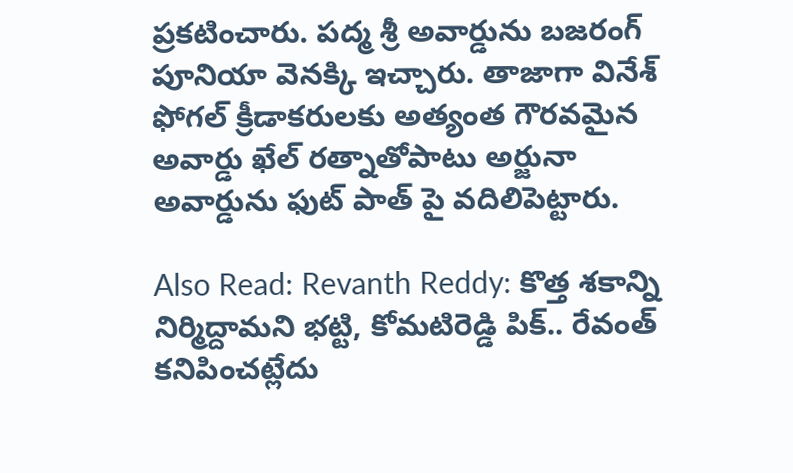ప్రకటించారు. పద్మ శ్రీ అవార్డును బజరంగ్ పూనియా వెనక్కి ఇచ్చారు. తాజాగా వినేశ్ ఫోగల్ క్రీడాకరులకు అత్యంత గౌరవమైన అవార్డు ఖేల్ రత్నాతోపాటు అర్జునా అవార్డును ఫుట్ పాత్ పై వదిలిపెట్టారు.

Also Read: Revanth Reddy: కొత్త శకాన్ని నిర్మిద్దామని భట్టి, కోమటిరెడ్డి పిక్.. రేవంత్ కనిపించట్లేదు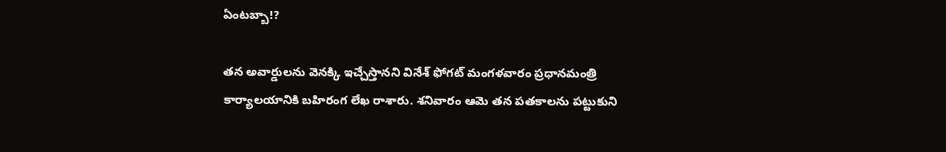ఏంటబ్బా!?

తన అవార్డులను వెనక్కి ఇచ్చేస్తానని వినేశ్ ఫోగట్ మంగళవారం ప్రధానమంత్రి కార్యాలయానికి బహిరంగ లేఖ రాశారు. శనివారం ఆమె తన పతకాలను పట్టుకుని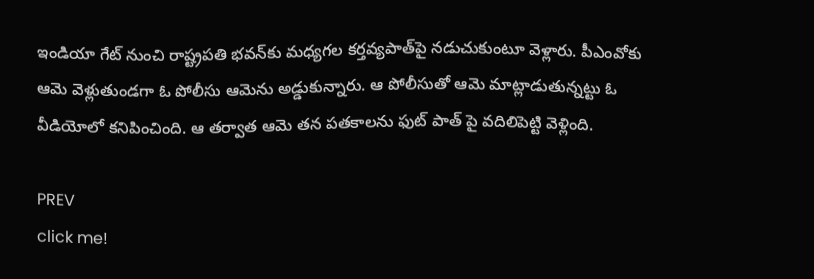ఇండియా గేట్ నుంచి రాష్ట్రపతి భవన్‌కు మధ్యగల కర్తవ్యపాత్‌పై నడుచుకుంటూ వెళ్లారు. పీఎంవోకు ఆమె వెళ్లుతుండగా ఓ పోలీసు ఆమెను అడ్డుకున్నారు. ఆ పోలీసుతో ఆమె మాట్లాడుతున్నట్టు ఓ వీడియోలో కనిపించింది. ఆ తర్వాత ఆమె తన పతకాలను ఫుట్ పాత్ పై వదిలిపెట్టి వెళ్లింది.

PREV
click me!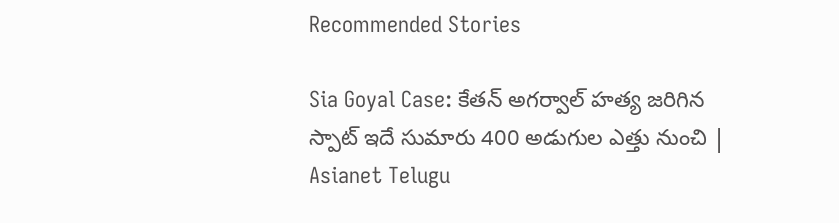Recommended Stories

Sia Goyal Case: కేతన్ అగర్వాల్ హత్య జరిగిన స్పాట్ ఇదే సుమారు 400 అడుగుల ఎత్తు నుంచి | Asianet Telugu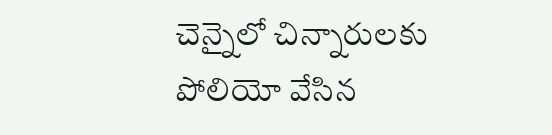చెన్నైలో చిన్నారులకు పోలియో వేసిన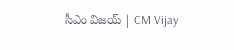సీఎం విజయ్ | CM Vijay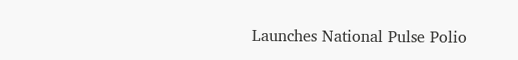Launches National Pulse Polio